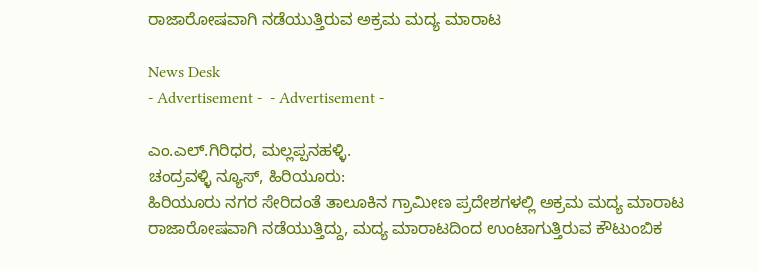ರಾಜಾರೋಷವಾಗಿ ನಡೆಯುತ್ತಿರುವ ಅಕ್ರಮ ಮದ್ಯ ಮಾರಾಟ

News Desk
- Advertisement -  - Advertisement -

ಎಂ.ಎಲ್.ಗಿರಿಧರ, ಮಲ್ಲಪ್ಪನಹಳ್ಳಿ.
ಚಂದ್ರವಳ್ಳಿ ನ್ಯೂಸ್, ಹಿರಿಯೂರು:
ಹಿರಿಯೂರು ನಗರ ಸೇರಿದಂತೆ ತಾಲೂಕಿನ ಗ್ರಾಮೀಣ ಪ್ರದೇಶಗಳಲ್ಲಿ ಅಕ್ರಮ ಮದ್ಯ ಮಾರಾಟ ರಾಜಾರೋಷವಾಗಿ ನಡೆಯುತ್ತಿದ್ದು, ಮದ್ಯ ಮಾರಾಟದಿಂದ ಉಂಟಾಗುತ್ತಿರುವ ಕೌಟುಂಬಿಕ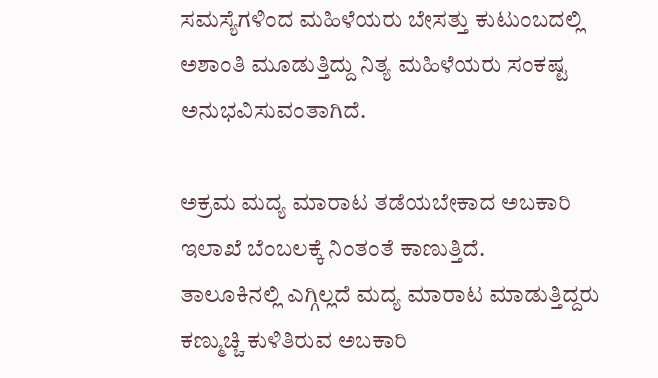ಸಮಸ್ಯೆಗಳಿಂದ ಮಹಿಳೆಯರು ಬೇಸತ್ತು ಕುಟುಂಬದಲ್ಲಿ ಅಶಾಂತಿ ಮೂಡುತ್ತಿದ್ದು ನಿತ್ಯ ಮಹಿಳೆಯರು ಸಂಕಷ್ಟ ಅನುಭವಿಸುವಂತಾಗಿದೆ.

ಅಕ್ರಮ ಮದ್ಯ ಮಾರಾಟ ತಡೆಯಬೇಕಾದ ಅಬಕಾರಿ ಇಲಾಖೆ ಬೆಂಬಲಕ್ಕೆ ನಿಂತಂತೆ ಕಾಣುತ್ತಿದೆ.
ತಾಲೂಕಿನಲ್ಲಿ ಎಗ್ಗಿಲ್ಲದೆ ಮದ್ಯ ಮಾರಾಟ ಮಾಡುತ್ತಿದ್ದರು ಕಣ್ಮುಚ್ಚಿ ಕುಳಿತಿರುವ ಅಬಕಾರಿ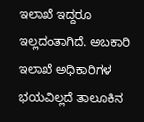ಇಲಾಖೆ ಇದ್ದರೂ ಇಲ್ಲದಂತಾಗಿದೆ. ಅಬಕಾರಿ ಇಲಾಖೆ ಅಧಿಕಾರಿಗಳ ಭಯವಿಲ್ಲದೆ ತಾಲೂಕಿನ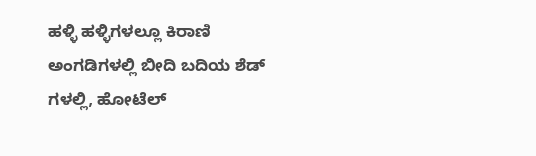ಹಳ್ಳಿ ಹಳ್ಳಿಗಳಲ್ಲೂ ಕಿರಾಣಿ ಅಂಗಡಿಗಳಲ್ಲಿ ಬೀದಿ ಬದಿಯ ಶೆಡ್ ಗಳಲ್ಲಿ, ಹೋಟೆಲ್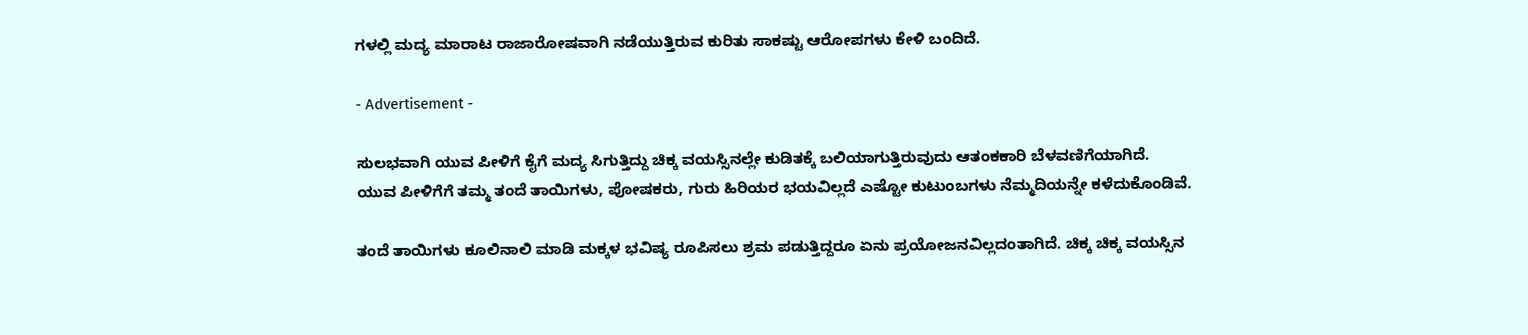ಗಳಲ್ಲಿ ಮದ್ಯ ಮಾರಾಟ ರಾಜಾರೋಷವಾಗಿ ನಡೆಯುತ್ತಿರುವ ಕುರಿತು ಸಾಕಷ್ಟು ಆರೋಪಗಳು ಕೇಳಿ ಬಂದಿದೆ.

- Advertisement -

ಸುಲಭವಾಗಿ ಯುವ ಪೀಳಿಗೆ ಕೈಗೆ ಮದ್ಯ ಸಿಗುತ್ತಿದ್ದು ಚಿಕ್ಕ ವಯಸ್ಸಿನಲ್ಲೇ ಕುಡಿತಕ್ಕೆ ಬಲಿಯಾಗುತ್ತಿರುವುದು ಆತಂಕಕಾರಿ ಬೆಳವಣಿಗೆಯಾಗಿದೆ.
ಯುವ ಪೀಳಿಗೆಗೆ ತಮ್ಮ ತಂದೆ ತಾಯಿಗಳು, ಪೋಷಕರು, ಗುರು ಹಿರಿಯರ ಭಯವಿಲ್ಲದೆ ಎಷ್ಟೋ ಕುಟುಂಬಗಳು ನೆಮ್ಮದಿಯನ್ನೇ ಕಳೆದುಕೊಂಡಿವೆ.

ತಂದೆ ತಾಯಿಗಳು ಕೂಲಿನಾಲಿ ಮಾಡಿ ಮಕ್ಕಳ ಭವಿಷ್ಯ ರೂಪಿಸಲು ಶ್ರಮ ಪಡುತ್ತಿದ್ದರೂ ಏನು ಪ್ರಯೋಜನವಿಲ್ಲದಂತಾಗಿದೆ. ಚಿಕ್ಕ ಚಿಕ್ಕ ವಯಸ್ಸಿನ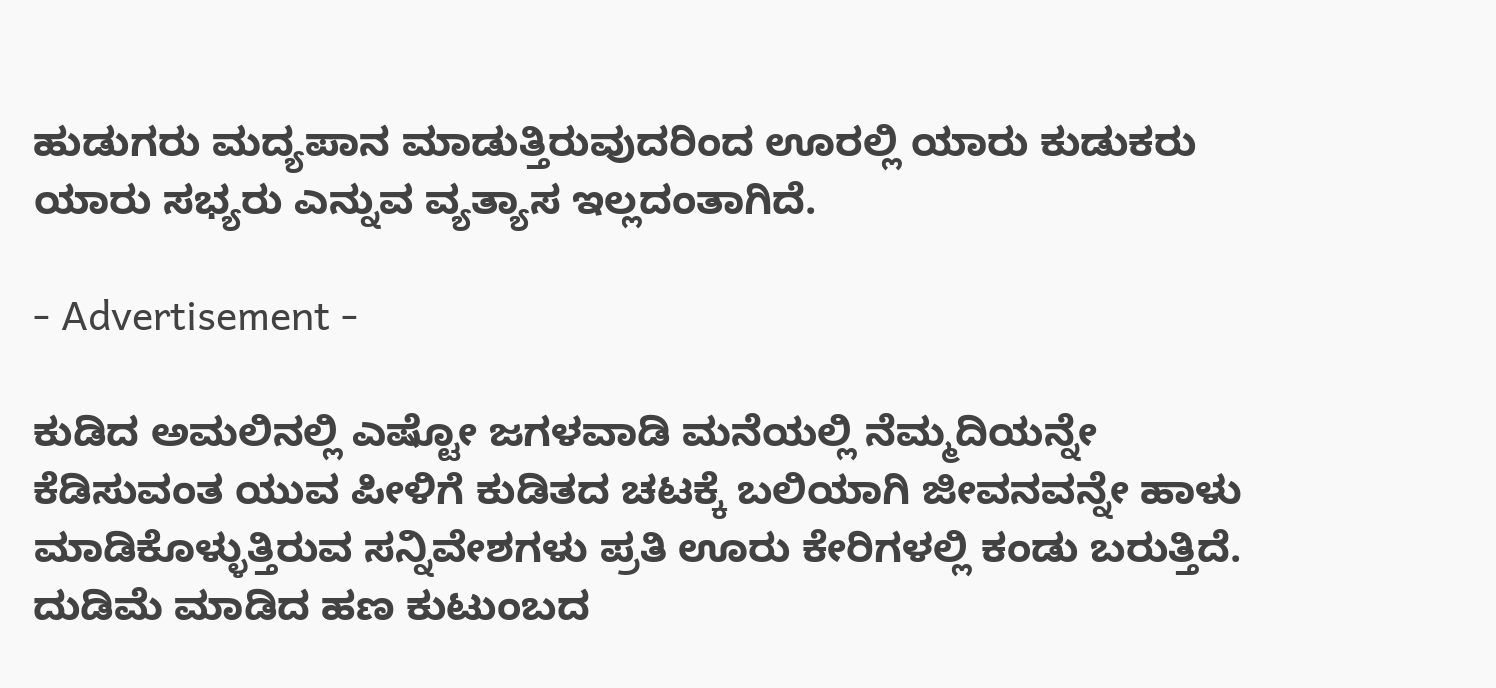ಹುಡುಗರು ಮದ್ಯಪಾನ ಮಾಡುತ್ತಿರುವುದರಿಂದ ಊರಲ್ಲಿ ಯಾರು ಕುಡುಕರು ಯಾರು ಸಭ್ಯರು ಎನ್ನುವ ವ್ಯತ್ಯಾಸ ಇಲ್ಲದಂತಾಗಿದೆ.

- Advertisement -

ಕುಡಿದ ಅಮಲಿನಲ್ಲಿ ಎಷ್ಟೋ ಜಗಳವಾಡಿ ಮನೆಯಲ್ಲಿ ನೆಮ್ಮದಿಯನ್ನೇ ಕೆಡಿಸುವಂತ ಯುವ ಪೀಳಿಗೆ ಕುಡಿತದ ಚಟಕ್ಕೆ ಬಲಿಯಾಗಿ ಜೀವನವನ್ನೇ ಹಾಳು ಮಾಡಿಕೊಳ್ಳುತ್ತಿರುವ ಸನ್ನಿವೇಶಗಳು ಪ್ರತಿ ಊರು ಕೇರಿಗಳಲ್ಲಿ ಕಂಡು ಬರುತ್ತಿದೆ. ದುಡಿಮೆ ಮಾಡಿದ ಹಣ ಕುಟುಂಬದ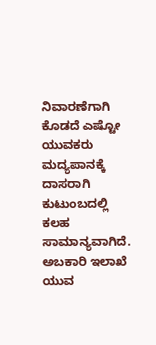ನಿವಾರಣೆಗಾಗಿ ಕೊಡದೆ ಎಷ್ಟೋ ಯುವಕರು ಮದ್ಯಪಾನಕ್ಕೆ ದಾಸರಾಗಿ ಕುಟುಂಬದಲ್ಲಿ ಕಲಹ ಸಾಮಾನ್ಯವಾಗಿದೆ. ಅಬಕಾರಿ ಇಲಾಖೆ ಯುವ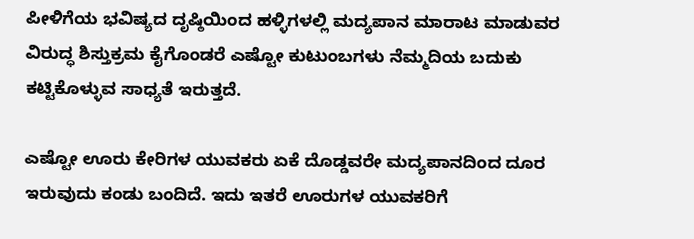ಪೀಳಿಗೆಯ ಭವಿಷ್ಯದ ದೃಷ್ಠಿಯಿಂದ ಹಳ್ಳಿಗಳಲ್ಲಿ ಮದ್ಯಪಾನ ಮಾರಾಟ ಮಾಡುವರ ವಿರುದ್ಧ ಶಿಸ್ತುಕ್ರಮ ಕೈಗೊಂಡರೆ ಎಷ್ಟೋ ಕುಟುಂಬಗಳು ನೆಮ್ಮದಿಯ ಬದುಕು ಕಟ್ಟಿಕೊಳ್ಳುವ ಸಾಧ್ಯತೆ ಇರುತ್ತದೆ.

ಎಷ್ಟೋ ಊರು ಕೇರಿಗಳ ಯುವಕರು ಏಕೆ ದೊಡ್ಡವರೇ ಮದ್ಯಪಾನದಿಂದ ದೂರ ಇರುವುದು ಕಂಡು ಬಂದಿದೆ. ಇದು ಇತರೆ ಊರುಗಳ ಯುವಕರಿಗೆ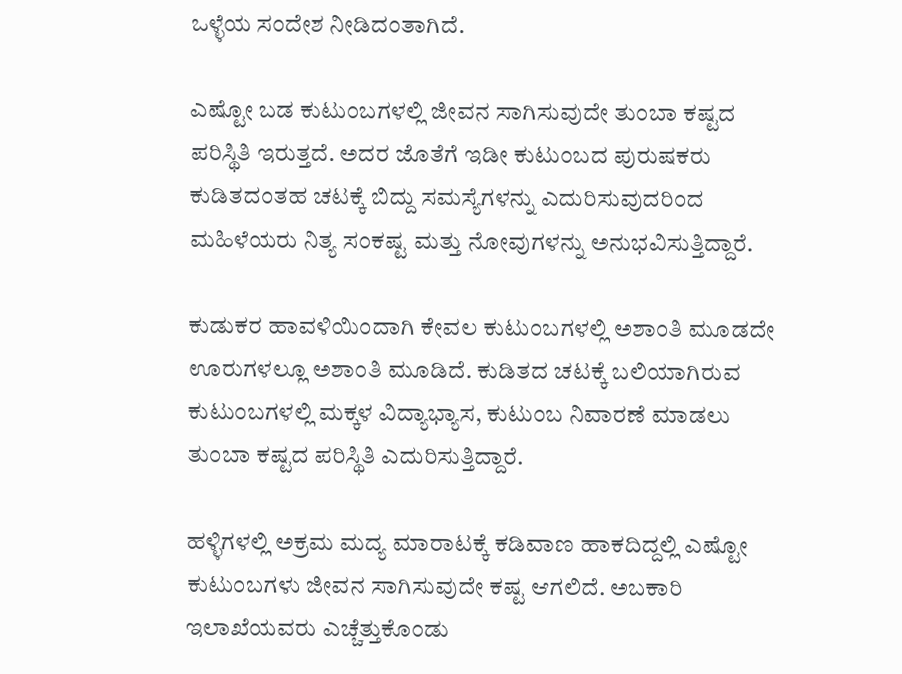ಒಳ್ಳೆಯ ಸಂದೇಶ ನೀಡಿದಂತಾಗಿದೆ.

ಎಷ್ಟೋ ಬಡ ಕುಟುಂಬಗಳಲ್ಲಿ ಜೀವನ ಸಾಗಿಸುವುದೇ ತುಂಬಾ ಕಷ್ಟದ ಪರಿಸ್ಥಿತಿ ಇರುತ್ತದೆ. ಅದರ ಜೊತೆಗೆ ಇಡೀ ಕುಟುಂಬದ ಪುರುಷಕರು ಕುಡಿತದಂತಹ ಚಟಕ್ಕೆ ಬಿದ್ದು ಸಮಸ್ಯೆಗಳನ್ನು ಎದುರಿಸುವುದರಿಂದ ಮಹಿಳೆಯರು ನಿತ್ಯ ಸಂಕಷ್ಟ ಮತ್ತು ನೋವುಗಳನ್ನು ಅನುಭವಿಸುತ್ತಿದ್ದಾರೆ.

ಕುಡುಕರ ಹಾವಳಿಯಿಂದಾಗಿ ಕೇವಲ ಕುಟುಂಬಗಳಲ್ಲಿ ಅಶಾಂತಿ ಮೂಡದೇ ಊರುಗಳಲ್ಲೂ ಅಶಾಂತಿ ಮೂಡಿದೆ. ಕುಡಿತದ ಚಟಕ್ಕೆ ಬಲಿಯಾಗಿರುವ ಕುಟುಂಬಗಳಲ್ಲಿ ಮಕ್ಕಳ ವಿದ್ಯಾಭ್ಯಾಸ, ಕುಟುಂಬ ನಿವಾರಣೆ ಮಾಡಲು ತುಂಬಾ ಕಷ್ಟದ ಪರಿಸ್ಥಿತಿ ಎದುರಿಸುತ್ತಿದ್ದಾರೆ.

ಹಳ್ಳಿಗಳಲ್ಲಿ ಅಕ್ರಮ ಮದ್ಯ ಮಾರಾಟಕ್ಕೆ ಕಡಿವಾಣ ಹಾಕದಿದ್ದಲ್ಲಿ ಎಷ್ಟೋ ಕುಟುಂಬಗಳು ಜೀವನ ಸಾಗಿಸುವುದೇ ಕಷ್ಟ ಆಗಲಿದೆ. ಅಬಕಾರಿ ಇಲಾಖೆಯವರು ಎಚ್ಚೆತ್ತುಕೊಂಡು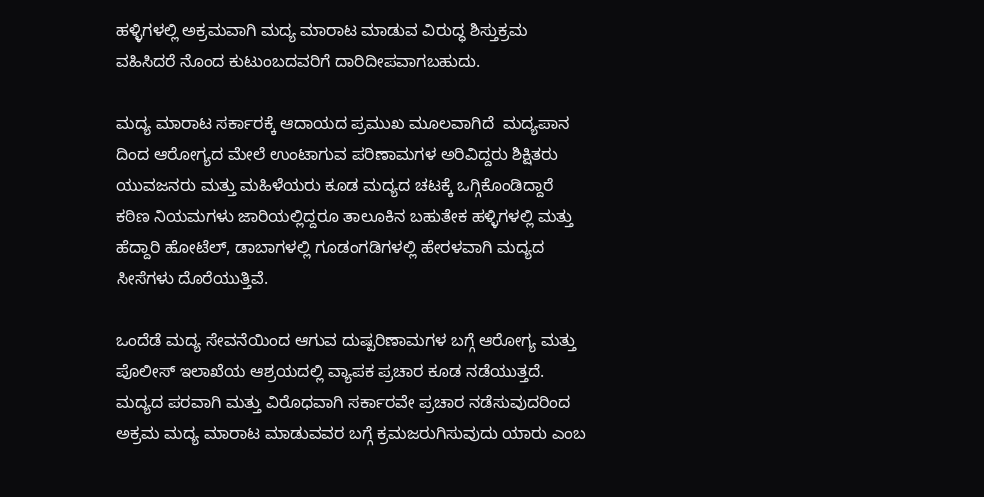ಹಳ್ಳಿಗಳಲ್ಲಿ ಅಕ್ರಮವಾಗಿ ಮದ್ಯ ಮಾರಾಟ ಮಾಡುವ ವಿರುದ್ಧ ಶಿಸ್ತುಕ್ರಮ ವಹಿಸಿದರೆ ನೊಂದ ಕುಟುಂಬದವರಿಗೆ ದಾರಿದೀಪವಾಗಬಹುದು.

ಮದ್ಯ ಮಾರಾಟ ಸರ್ಕಾರಕ್ಕೆ ಆದಾಯದ ಪ್ರಮುಖ ಮೂಲವಾಗಿದೆ  ಮದ್ಯಪಾನ ದಿಂದ ಆರೋಗ್ಯದ ಮೇಲೆ ಉಂಟಾಗುವ ಪರಿಣಾಮಗಳ ಅರಿವಿದ್ದರು ಶಿಕ್ಷಿತರು ಯುವಜನರು ಮತ್ತು ಮಹಿಳೆಯರು ಕೂಡ ಮದ್ಯದ ಚಟಕ್ಕೆ ಒಗ್ಗಿಕೊಂಡಿದ್ದಾರೆ ಕಠಿಣ ನಿಯಮಗಳು ಜಾರಿಯಲ್ಲಿದ್ದರೂ ತಾಲೂಕಿನ ಬಹುತೇಕ ಹಳ್ಳಿಗಳಲ್ಲಿ ಮತ್ತು ಹೆದ್ದಾರಿ ಹೋಟೆಲ್, ಡಾಬಾಗಳಲ್ಲಿ ಗೂಡಂಗಡಿಗಳಲ್ಲಿ ಹೇರಳವಾಗಿ ಮದ್ಯದ ಸೀಸೆಗಳು ದೊರೆಯುತ್ತಿವೆ.

ಒಂದೆಡೆ ಮದ್ಯ ಸೇವನೆಯಿಂದ ಆಗುವ ದುಷ್ಪರಿಣಾಮಗಳ ಬಗ್ಗೆ ಆರೋಗ್ಯ ಮತ್ತು ಪೊಲೀಸ್ ಇಲಾಖೆಯ ಆಶ್ರಯದಲ್ಲಿ ವ್ಯಾಪಕ ಪ್ರಚಾರ ಕೂಡ ನಡೆಯುತ್ತದೆ. ಮದ್ಯದ ಪರವಾಗಿ ಮತ್ತು ವಿರೊಧವಾಗಿ ಸರ್ಕಾರವೇ ಪ್ರಚಾರ ನಡೆಸುವುದರಿಂದ ಅಕ್ರಮ ಮದ್ಯ ಮಾರಾಟ ಮಾಡುವವರ ಬಗ್ಗೆ ಕ್ರಮಜರುಗಿಸುವುದು ಯಾರು ಎಂಬ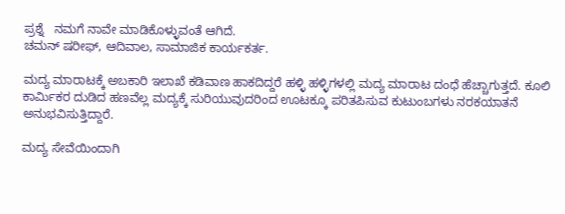ಪ್ರಶ್ನೆ   ನಮಗೆ ನಾವೇ ಮಾಡಿಕೊಳ್ಳುವಂತೆ ಆಗಿದೆ.
ಚಮನ್ ಷರೀಫ್, ಆದಿವಾಲ, ಸಾಮಾಜಿಕ ಕಾರ್ಯಕರ್ತ.

ಮದ್ಯ ಮಾರಾಟಕ್ಕೆ ಅಬಕಾರಿ ಇಲಾಖೆ ಕಡಿವಾಣ ಹಾಕದಿದ್ದರೆ ಹಳ್ಳಿ ಹಳ್ಳಿಗಳಲ್ಲಿ ಮದ್ಯ ಮಾರಾಟ ದಂಧೆ ಹೆಚ್ಚಾಗುತ್ತದೆ. ಕೂಲಿ ಕಾರ್ಮಿಕರ ದುಡಿದ ಹಣವೆಲ್ಲ ಮದ್ಯಕ್ಕೆ ಸುರಿಯುವುದರಿಂದ ಊಟಕ್ಕೂ ಪರಿತಪಿಸುವ ಕುಟುಂಬಗಳು ನರಕಯಾತನೆ ಅನುಭವಿಸುತ್ತಿದ್ದಾರೆ.

ಮದ್ಯ ಸೇವೆಯಿಂದಾಗಿ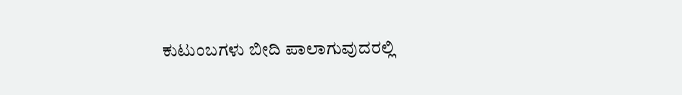ಕುಟುಂಬಗಳು ಬೀದಿ ಪಾಲಾಗುವುದರಲ್ಲಿ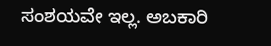ಸಂಶಯವೇ ಇಲ್ಲ. ಅಬಕಾರಿ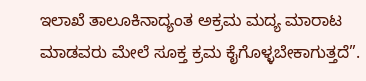ಇಲಾಖೆ ತಾಲೂಕಿನಾದ್ಯಂತ ಅಕ್ರಮ ಮದ್ಯ ಮಾರಾಟ ಮಾಡವರು ಮೇಲೆ ಸೂಕ್ತ ಕ್ರಮ ಕೈಗೊಳ್ಳಬೇಕಾಗುತ್ತದೆ”.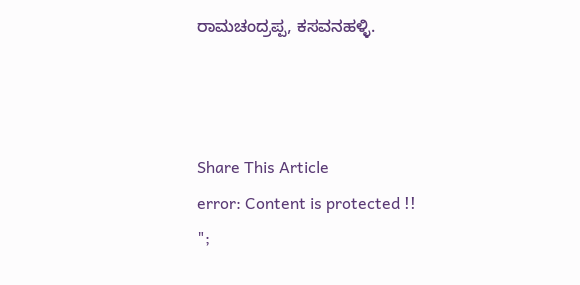ರಾಮಚಂದ್ರಪ್ಪ, ಕಸವನಹಳ್ಳಿ.



Share This Article
error: Content is protected !!
";